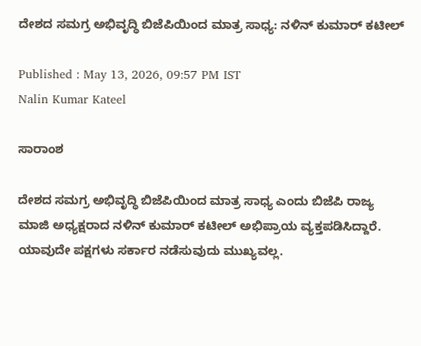ದೇಶದ ಸಮಗ್ರ ಅಭಿವೃದ್ಧಿ ಬಿಜೆಪಿಯಿಂದ ಮಾತ್ರ ಸಾಧ್ಯ: ನಳಿನ್ ಕುಮಾರ್ ಕಟೀಲ್

Published : May 13, 2026, 09:57 PM IST
Nalin Kumar Kateel

ಸಾರಾಂಶ

ದೇಶದ ಸಮಗ್ರ ಅಭಿವೃದ್ಧಿ ಬಿಜೆಪಿಯಿಂದ ಮಾತ್ರ ಸಾಧ್ಯ ಎಂದು ಬಿಜೆಪಿ ರಾಜ್ಯ ಮಾಜಿ ಅಧ್ಯಕ್ಷರಾದ ನಳಿನ್ ಕುಮಾರ್ ಕಟೀಲ್ ಅಭಿಪ್ರಾಯ ವ್ಯಕ್ತಪಡಿಸಿದ್ದಾರೆ. ಯಾವುದೇ ಪಕ್ಷಗಳು ಸರ್ಕಾರ ನಡೆಸುವುದು ಮುಖ್ಯವಲ್ಲ.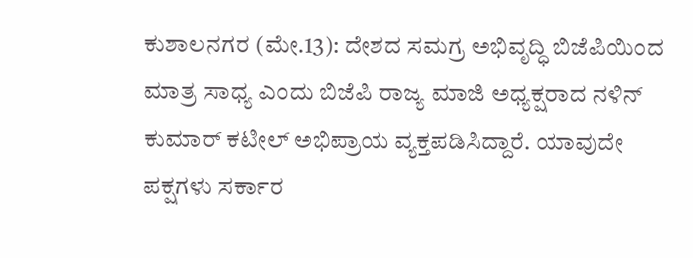ಕುಶಾಲನಗರ (ಮೇ.13): ದೇಶದ ಸಮಗ್ರ ಅಭಿವೃದ್ಧಿ ಬಿಜೆಪಿಯಿಂದ ಮಾತ್ರ ಸಾಧ್ಯ ಎಂದು ಬಿಜೆಪಿ ರಾಜ್ಯ ಮಾಜಿ ಅಧ್ಯಕ್ಷರಾದ ನಳಿನ್ ಕುಮಾರ್ ಕಟೀಲ್ ಅಭಿಪ್ರಾಯ ವ್ಯಕ್ತಪಡಿಸಿದ್ದಾರೆ. ಯಾವುದೇ ಪಕ್ಷಗಳು ಸರ್ಕಾರ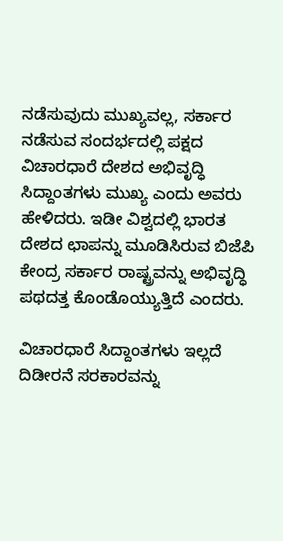ನಡೆಸುವುದು ಮುಖ್ಯವಲ್ಲ, ಸರ್ಕಾರ ನಡೆಸುವ ಸಂದರ್ಭದಲ್ಲಿ ಪಕ್ಷದ ವಿಚಾರಧಾರೆ ದೇಶದ ಅಭಿವೃದ್ಧಿ ಸಿದ್ದಾಂತಗಳು ಮುಖ್ಯ ಎಂದು ಅವರು ಹೇಳಿದರು. ಇಡೀ ವಿಶ್ವದಲ್ಲಿ ಭಾರತ ದೇಶದ ಛಾಪನ್ನು ಮೂಡಿಸಿರುವ ಬಿಜೆಪಿ ಕೇಂದ್ರ ಸರ್ಕಾರ ರಾಷ್ಟ್ರವನ್ನು ಅಭಿವೃದ್ಧಿ ಪಥದತ್ತ ಕೊಂಡೊಯ್ಯುತ್ತಿದೆ ಎಂದರು.

ವಿಚಾರಧಾರೆ ಸಿದ್ದಾಂತಗಳು ಇಲ್ಲದೆ ದಿಡೀರನೆ ಸರಕಾರವನ್ನು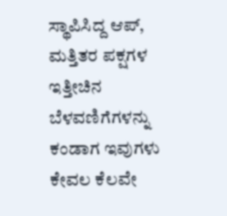ಸ್ಥಾಪಿಸಿದ್ದ ಆಪ್, ಮತ್ತಿತರ ಪಕ್ಷಗಳ ಇತ್ತೀಚಿನ ಬೆಳವಣಿಗೆಗಳನ್ನು ಕಂಡಾಗ ಇವುಗಳು ಕೇವಲ ಕೆಲವೇ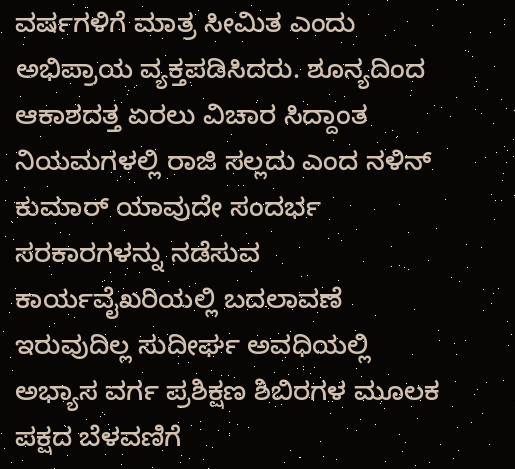ವರ್ಷಗಳಿಗೆ ಮಾತ್ರ ಸೀಮಿತ ಎಂದು ಅಭಿಪ್ರಾಯ ವ್ಯಕ್ತಪಡಿಸಿದರು. ಶೂನ್ಯದಿಂದ ಆಕಾಶದತ್ತ ಏರಲು ವಿಚಾರ ಸಿದ್ದಾಂತ ನಿಯಮಗಳಲ್ಲಿ ರಾಜಿ ಸಲ್ಲದು ಎಂದ ನಳಿನ್ ಕುಮಾರ್ ಯಾವುದೇ ಸಂದರ್ಭ ಸರಕಾರಗಳನ್ನು ನಡೆಸುವ ಕಾರ್ಯವೈಖರಿಯಲ್ಲಿ ಬದಲಾವಣೆ ಇರುವುದಿಲ್ಲ ಸುದೀರ್ಘ ಅವಧಿಯಲ್ಲಿ ಅಭ್ಯಾಸ ವರ್ಗ ಪ್ರಶಿಕ್ಷಣ ಶಿಬಿರಗಳ ಮೂಲಕ ಪಕ್ಷದ ಬೆಳವಣಿಗೆ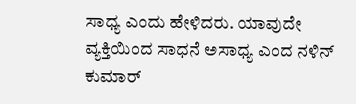ಸಾಧ್ಯ ಎಂದು ಹೇಳಿದರು. ಯಾವುದೇ ವ್ಯಕ್ತಿಯಿಂದ ಸಾಧನೆ ಅಸಾಧ್ಯ ಎಂದ ನಳಿನ್ ಕುಮಾರ್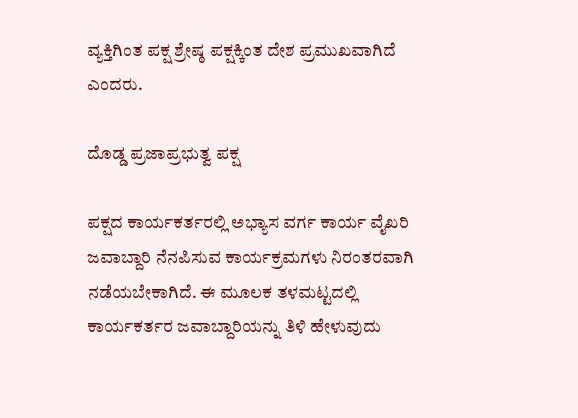ವ್ಯಕ್ತಿಗಿಂತ ಪಕ್ಷ ಶ್ರೇಷ್ಠ ಪಕ್ಷಕ್ಕಿಂತ ದೇಶ ಪ್ರಮುಖವಾಗಿದೆ ಎಂದರು.

ದೊಡ್ಡ ಪ್ರಜಾಪ್ರಭುತ್ವ ಪಕ್ಷ

ಪಕ್ಷದ ಕಾರ್ಯಕರ್ತರಲ್ಲಿ ಅಭ್ಯಾಸ ವರ್ಗ ಕಾರ್ಯ ವೈಖರಿ ಜವಾಬ್ದಾರಿ ನೆನಪಿಸುವ ಕಾರ್ಯಕ್ರಮಗಳು ನಿರಂತರವಾಗಿ ನಡೆಯಬೇಕಾಗಿದೆ. ಈ ಮೂಲಕ ತಳಮಟ್ಟದಲ್ಲಿ ಕಾರ್ಯಕರ್ತರ ಜವಾಬ್ದಾರಿಯನ್ನು ತಿಳಿ ಹೇಳುವುದು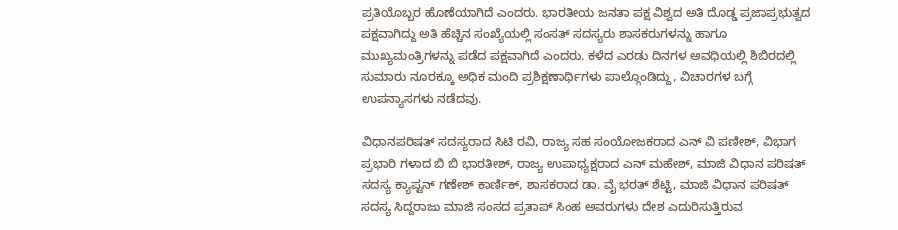ಪ್ರತಿಯೊಬ್ಬರ ಹೊಣೆಯಾಗಿದೆ ಎಂದರು. ಭಾರತೀಯ ಜನತಾ ಪಕ್ಷ ವಿಶ್ವದ ಅತಿ ದೊಡ್ಡ ಪ್ರಜಾಪ್ರಭುತ್ವದ ಪಕ್ಷವಾಗಿದ್ದು ಅತಿ ಹೆಚ್ಚಿನ ಸಂಖ್ಯೆಯಲ್ಲಿ ಸಂಸತ್ ಸದಸ್ಯರು ಶಾಸಕರುಗಳನ್ನು ಹಾಗೂ ಮುಖ್ಯಮಂತ್ರಿಗಳನ್ನು ಪಡೆದ ಪಕ್ಷವಾಗಿದೆ ಎಂದರು. ಕಳೆದ ಎರಡು ದಿನಗಳ ಅವಧಿಯಲ್ಲಿ ಶಿಬಿರದಲ್ಲಿ ಸುಮಾರು ನೂರಕ್ಕೂ ಅಧಿಕ ಮಂದಿ ಪ್ರಶಿಕ್ಷಣಾರ್ಥಿಗಳು ಪಾಲ್ಗೊಂಡಿದ್ದು, ವಿಚಾರಗಳ ಬಗ್ಗೆ ಉಪನ್ಯಾಸಗಳು ನಡೆದವು.

ವಿಧಾನಪರಿಷತ್ ಸದಸ್ಯರಾದ ಸಿಟಿ ರವಿ, ರಾಜ್ಯ ಸಹ ಸಂಯೋಜಕರಾದ ಎನ್ ವಿ ಪಣೀಶ್, ವಿಭಾಗ ಪ್ರಭಾರಿ ಗಳಾದ ಬಿ ಬಿ ಭಾರತೀಶ್, ರಾಜ್ಯ ಉಪಾಧ್ಯಕ್ಷರಾದ ಎನ್ ಮಹೇಶ್, ಮಾಜಿ ವಿಧಾನ ಪರಿಷತ್ ಸದಸ್ಯ ಕ್ಯಾಪ್ಟನ್ ಗಣೇಶ್ ಕಾರ್ಣಿಕ್, ಶಾಸಕರಾದ ಡಾ. ವೈ ಭರತ್ ಶೆಟ್ಟಿ, ಮಾಜಿ ವಿಧಾನ ಪರಿಷತ್ ಸದಸ್ಯ ಸಿದ್ದರಾಜು ಮಾಜಿ ಸಂಸದ ಪ್ರತಾಪ್ ಸಿಂಹ ಅವರುಗಳು ದೇಶ ಎದುರಿಸುತ್ತಿರುವ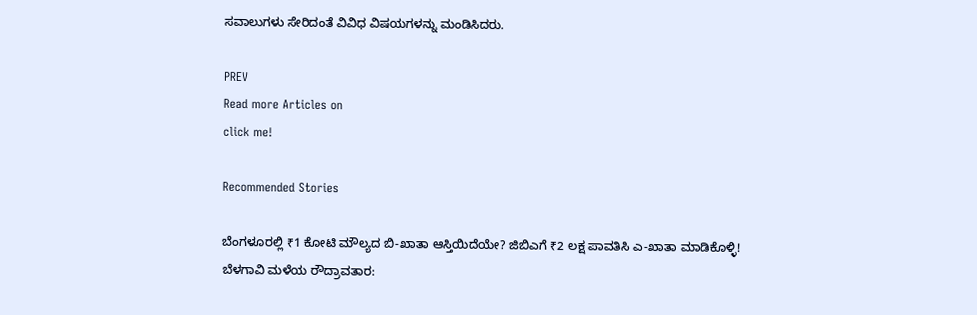ಸವಾಲುಗಳು ಸೇರಿದಂತೆ ವಿವಿಧ ವಿಷಯಗಳನ್ನು ಮಂಡಿಸಿದರು.

PREV
Read more Articles on
click me!

Recommended Stories

ಬೆಂಗಳೂರಲ್ಲಿ ₹1 ಕೋಟಿ ಮೌಲ್ಯದ ಬಿ-ಖಾತಾ ಆಸ್ತಿಯಿದೆಯೇ? ಜಿಬಿಎಗೆ ₹2 ಲಕ್ಷ ಪಾವತಿಸಿ ಎ-ಖಾತಾ ಮಾಡಿಕೊಳ್ಳಿ!
ಬೆಳಗಾವಿ ಮಳೆಯ ರೌದ್ರಾವತಾರ: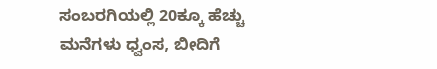ಸಂಬರಗಿಯಲ್ಲಿ 20ಕ್ಕೂ ಹೆಚ್ಚು ಮನೆಗಳು ಧ್ವಂಸ, ಬೀದಿಗೆ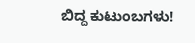ಬಿದ್ದ ಕುಟುಂಬಗಳು!